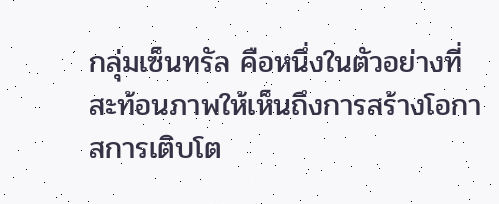กลุ่มเซ็นทรัล คือหนึ่งในตัวอย่างที่สะท้อนภาพให้เห็นถึงการสร้างโอกาสการเติบโต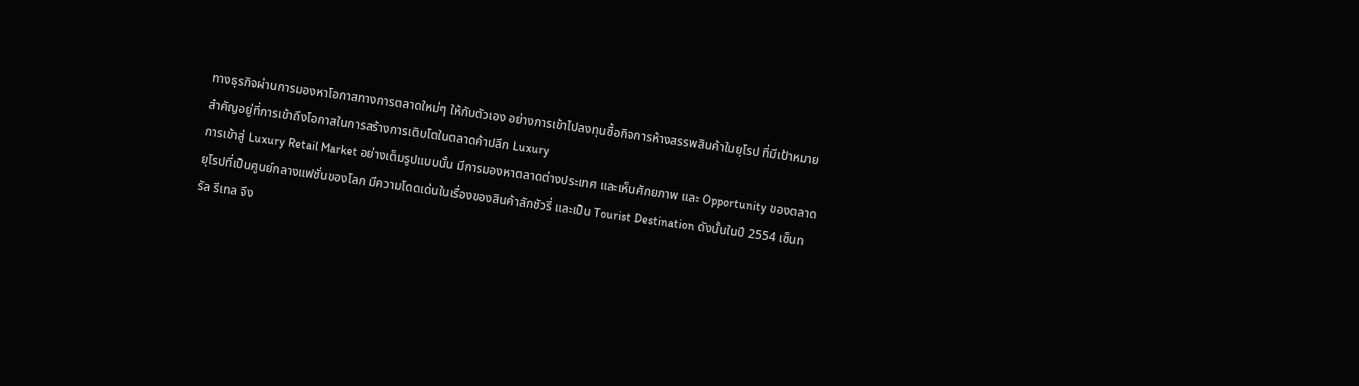ทางธุรกิจผ่านการมองหาโอกาสทางการตลาดใหม่ๆ ให้กับตัวเอง อย่างการเข้าไปลงทุนซื้อกิจการห้างสรรพสินค้าในยุโรป ที่มีเป้าหมายสำคัญอยู่ที่การเข้าถึงโอกาสในการสร้างการเติบโตในตลาดค้าปลีก Luxury
การเข้าสู่ Luxury Retail Market อย่างเต็มรูปแบบนั้น มีการมองหาตลาดต่างประเทศ และเห็นศักยภาพ และ Opportunity ของตลาดยุโรปที่เป็นศูนย์กลางแฟชั่นของโลก มีความโดดเด่นในเรื่องของสินค้าลักชัวรี่ และเป็น Tourist Destination ดังนั้นในปี 2554 เซ็นทรัล รีเทล จึง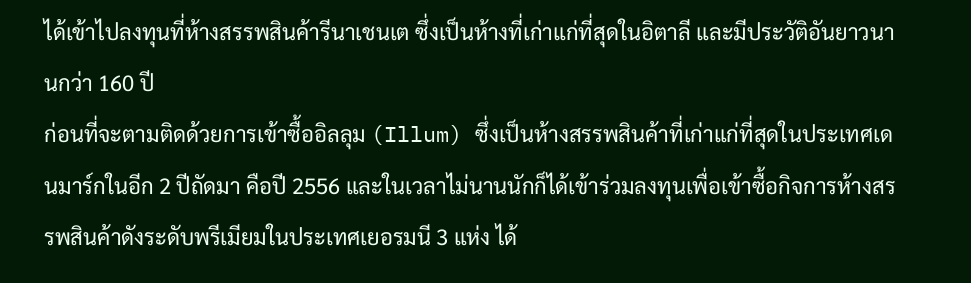ได้เข้าไปลงทุนที่ห้างสรรพสินค้ารีนาเชนเต ซึ่งเป็นห้างที่เก่าแก่ที่สุดในอิตาลี และมีประวัติอันยาวนานกว่า 160 ปี
ก่อนที่จะตามติดด้วยการเข้าซื้ออิลลุม (Illum) ซึ่งเป็นห้างสรรพสินค้าที่เก่าแก่ที่สุดในประเทศเดนมาร์กในอีก 2 ปีถัดมา คือปี 2556 และในเวลาไม่นานนักก็ได้เข้าร่วมลงทุนเพื่อเข้าซื้อกิจการห้างสรรพสินค้าดังระดับพรีเมียมในประเทศเยอรมนี 3 แห่ง ได้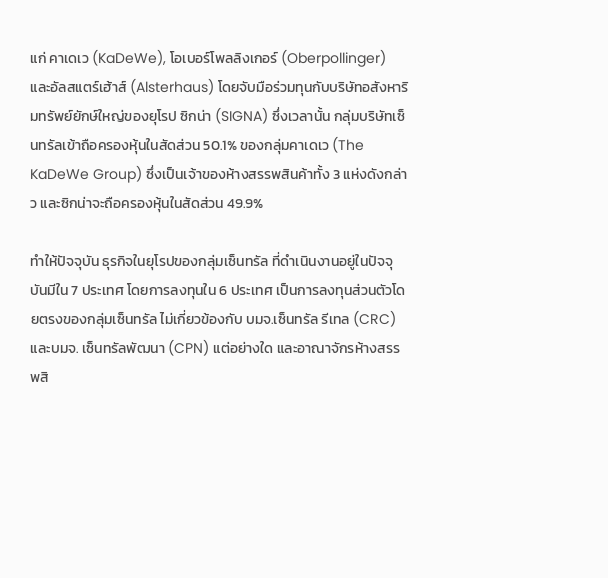แก่ คาเดเว (KaDeWe), โอเบอร์โพลลิงเกอร์ (Oberpollinger) และอัลสแตร์เฮ้าส์ (Alsterhaus) โดยจับมือร่วมทุนกับบริษัทอสังหาริมทรัพย์ยักษ์ใหญ่ของยุโรป ซิกน่า (SIGNA) ซึ่งเวลานั้น กลุ่มบริษัทเซ็นทรัลเข้าถือครองหุ้นในสัดส่วน 50.1% ของกลุ่มคาเดเว (The KaDeWe Group) ซึ่งเป็นเจ้าของห้างสรรพสินค้าทั้ง 3 แห่งดังกล่าว และซิกน่าจะถือครองหุ้นในสัดส่วน 49.9%

ทำให้ปัจจุบัน ธุรกิจในยุโรปของกลุ่มเซ็นทรัล ที่ดำเนินงานอยู่ในปัจจุบันมีใน 7 ประเทศ โดยการลงทุนใน 6 ประเทศ เป็นการลงทุนส่วนตัวโดยตรงของกลุ่มเซ็นทรัล ไม่เกี่ยวข้องกับ บมจ.เซ็นทรัล รีเทล (CRC) และบมจ. เซ็นทรัลพัฒนา (CPN) แต่อย่างใด และอาณาจักรห้างสรรพสิ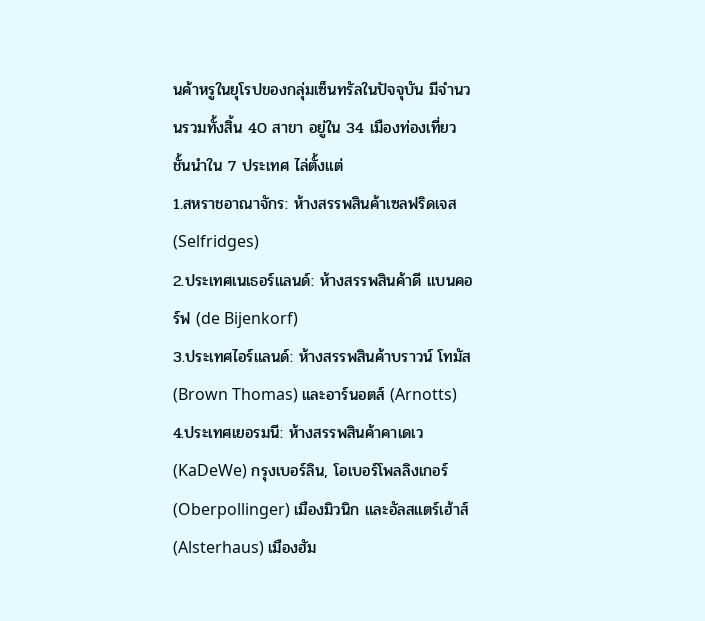นค้าหรูในยุโรปของกลุ่มเซ็นทรัลในปัจจุบัน มีจำนวนรวมทั้งสิ้น 40 สาขา อยู่ใน 34 เมืองท่องเที่ยวชั้นนำใน 7 ประเทศ ไล่ตั้งแต่
1.สหราชอาณาจักร: ห้างสรรพสินค้าเซลฟริดเจส (Selfridges)
2.ประเทศเนเธอร์แลนด์: ห้างสรรพสินค้าดี แบนคอร์ฟ (de Bijenkorf)
3.ประเทศไอร์แลนด์: ห้างสรรพสินค้าบราวน์ โทมัส (Brown Thomas) และอาร์นอตส์ (Arnotts)
4.ประเทศเยอรมนี: ห้างสรรพสินค้าคาเดเว (KaDeWe) กรุงเบอร์ลิน, โอเบอร์โพลลิงเกอร์ (Oberpollinger) เมืองมิวนิก และอัลสแตร์เฮ้าส์ (Alsterhaus) เมืองฮัม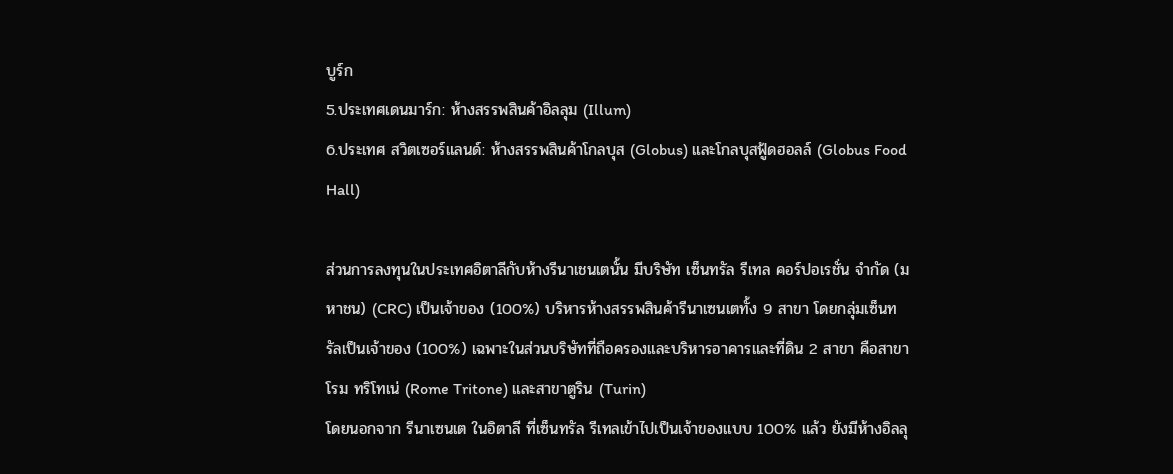บูร์ก
5.ประเทศเดนมาร์ก: ห้างสรรพสินค้าอิลลุม (Illum)
6.ประเทศ สวิตเซอร์แลนด์: ห้างสรรพสินค้าโกลบุส (Globus) และโกลบุสฟู้ดฮอลล์ (Globus Food Hall)

ส่วนการลงทุนในประเทศอิตาลีกับห้างรีนาเชนเตนั้น มีบริษัท เซ็นทรัล รีเทล คอร์ปอเรชั่น จำกัด (มหาชน) (CRC) เป็นเจ้าของ (100%) บริหารห้างสรรพสินค้ารีนาเซนเตทั้ง 9 สาขา โดยกลุ่มเซ็นทรัลเป็นเจ้าของ (100%) เฉพาะในส่วนบริษัทที่ถือครองและบริหารอาคารและที่ดิน 2 สาขา คือสาขาโรม ทริโทเน่ (Rome Tritone) และสาขาตูริน (Turin)
โดยนอกจาก รีนาเซนเต ในอิตาลี ที่เซ็นทรัล รีเทลเข้าไปเป็นเจ้าของแบบ 100% แล้ว ยังมีห้างอิลลุ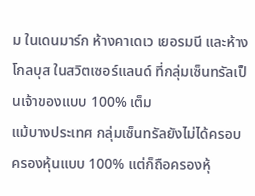ม ในเดนมาร์ก ห้างคาเดเว เยอรมนี และห้างโกลบุส ในสวิตเซอร์แลนด์ ที่กลุ่มเซ็นทรัลเป็นเจ้าของแบบ 100% เต็ม
แม้บางประเทศ กลุ่มเซ็นทรัลยังไม่ได้ครอบครองหุ้นแบบ 100% แต่ก็ถือครองหุ้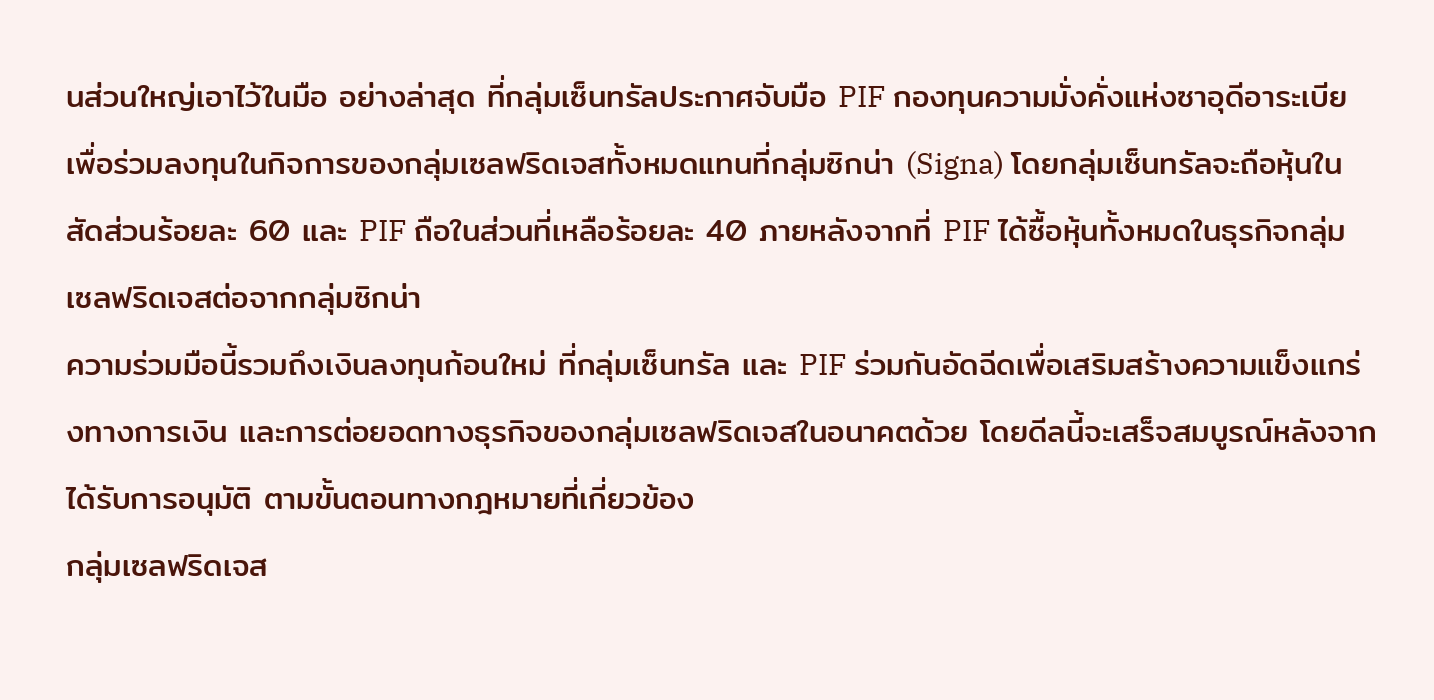นส่วนใหญ่เอาไว้ในมือ อย่างล่าสุด ที่กลุ่มเซ็นทรัลประกาศจับมือ PIF กองทุนความมั่งคั่งแห่งซาอุดีอาระเบีย เพื่อร่วมลงทุนในกิจการของกลุ่มเซลฟริดเจสทั้งหมดแทนที่กลุ่มซิกน่า (Signa) โดยกลุ่มเซ็นทรัลจะถือหุ้นในสัดส่วนร้อยละ 60 และ PIF ถือในส่วนที่เหลือร้อยละ 40 ภายหลังจากที่ PIF ได้ซื้อหุ้นทั้งหมดในธุรกิจกลุ่มเซลฟริดเจสต่อจากกลุ่มซิกน่า
ความร่วมมือนี้รวมถึงเงินลงทุนก้อนใหม่ ที่กลุ่มเซ็นทรัล และ PIF ร่วมกันอัดฉีดเพื่อเสริมสร้างความแข็งแกร่งทางการเงิน และการต่อยอดทางธุรกิจของกลุ่มเซลฟริดเจสในอนาคตด้วย โดยดีลนี้จะเสร็จสมบูรณ์หลังจากได้รับการอนุมัติ ตามขั้นตอนทางกฎหมายที่เกี่ยวข้อง
กลุ่มเซลฟริดเจส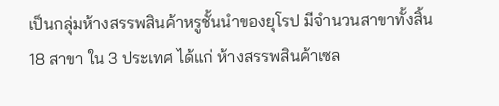เป็นกลุ่มห้างสรรพสินค้าหรูชั้นนำของยุโรป มีจำนวนสาขาทั้งสิ้น 18 สาขา ใน 3 ประเทศ ได้แก่ ห้างสรรพสินค้าเซล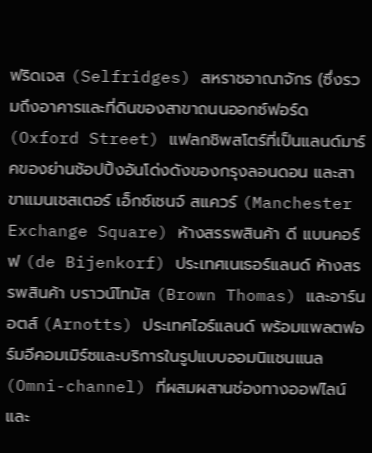ฟริดเจส (Selfridges) สหราชอาณาจักร (ซึ่งรวมถึงอาคารและที่ดินของสาขาถนนออกซ์ฟอร์ด (Oxford Street) แฟลกชิพสโตร์ที่เป็นแลนด์มาร์คของย่านช้อปปิ้งอันโด่งดังของกรุงลอนดอน และสาขาแมนเชสเตอร์ เอ็กซ์เชนจ์ สแควร์ (Manchester Exchange Square) ห้างสรรพสินค้า ดี แบนคอร์ฟ (de Bijenkorf) ประเทศเนเธอร์แลนด์ ห้างสรรพสินค้า บราวน์โทมัส (Brown Thomas) และอาร์นอตส์ (Arnotts) ประเทศไอร์แลนด์ พร้อมแพลตฟอร์มอีคอมเมิร์ซและบริการในรูปแบบออมนิแชนแนล (Omni-channel) ที่ผสมผสานช่องทางออฟไลน์และ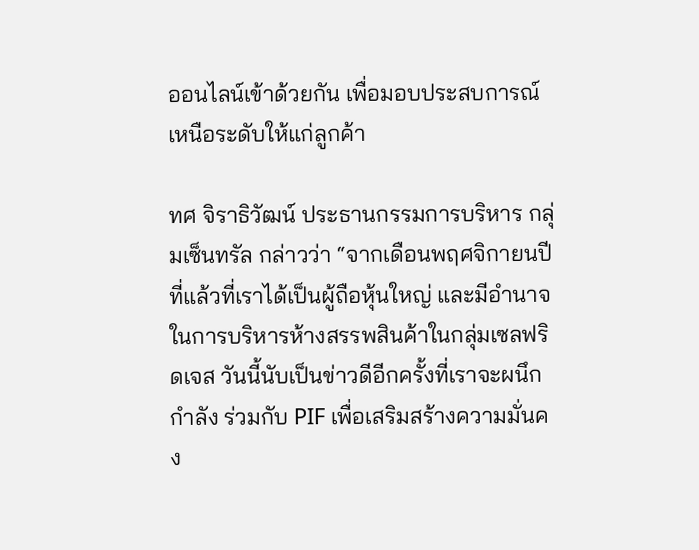ออนไลน์เข้าด้วยกัน เพื่อมอบประสบการณ์เหนือระดับให้แก่ลูกค้า

ทศ จิราธิวัฒน์ ประธานกรรมการบริหาร กลุ่มเซ็นทรัล กล่าวว่า “จากเดือนพฤศจิกายนปีที่แล้วที่เราได้เป็นผู้ถือหุ้นใหญ่ และมีอำนาจในการบริหารห้างสรรพสินค้าในกลุ่มเซลฟริดเจส วันนี้นับเป็นข่าวดีอีกครั้งที่เราจะผนึกกำลัง ร่วมกับ PIF เพื่อเสริมสร้างความมั่นคง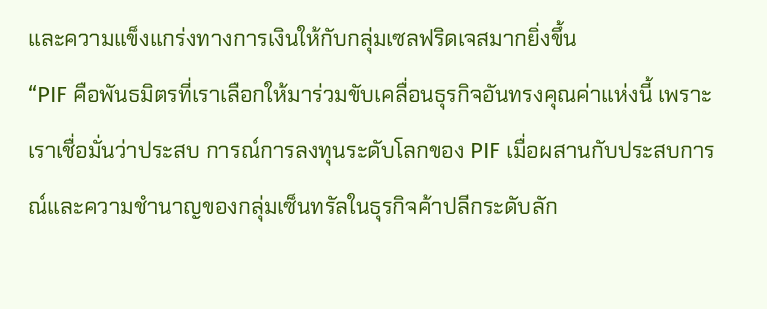และความแข็งแกร่งทางการเงินให้กับกลุ่มเซลฟริดเจสมากยิ่งขึ้น
“PIF คือพันธมิตรที่เราเลือกให้มาร่วมขับเคลื่อนธุรกิจอันทรงคุณค่าแห่งนี้ เพราะเราเชื่อมั่นว่าประสบ การณ์การลงทุนระดับโลกของ PIF เมื่อผสานกับประสบการณ์และความชำนาญของกลุ่มเซ็นทรัลในธุรกิจค้าปลีกระดับลัก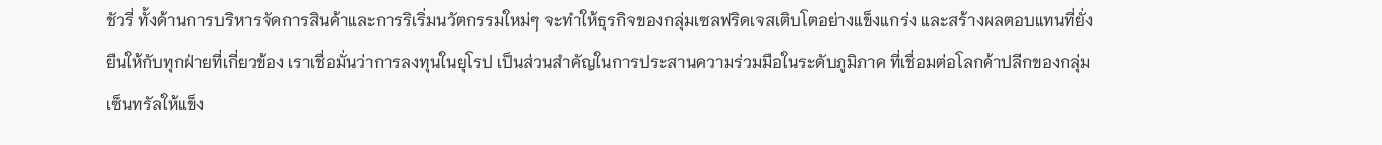ชัวรี่ ทั้งด้านการบริหารจัดการสินค้าและการริเริ่มนวัตกรรมใหม่ๆ จะทำให้ธุรกิจของกลุ่มเซลฟริดเจสเติบโตอย่างแข็งแกร่ง และสร้างผลตอบแทนที่ยั่งยืนให้กับทุกฝ่ายที่เกี่ยวข้อง เราเชื่อมั่นว่าการลงทุนในยุโรป เป็นส่วนสำคัญในการประสานความร่วมมือในระดับภูมิภาค ที่เชื่อมต่อโลกค้าปลีกของกลุ่มเซ็นทรัลให้แข็ง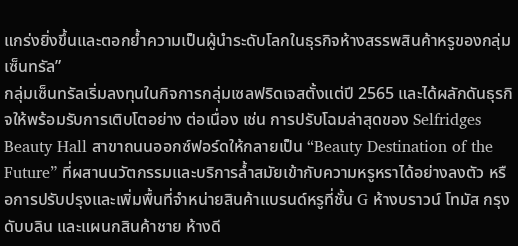แกร่งยิ่งขึ้นและตอกย้ำความเป็นผู้นำระดับโลกในธุรกิจห้างสรรพสินค้าหรูของกลุ่มเซ็นทรัล”
กลุ่มเซ็นทรัลเริ่มลงทุนในกิจการกลุ่มเซลฟริดเจสตั้งแต่ปี 2565 และได้ผลักดันธุรกิจให้พร้อมรับการเติบโตอย่าง ต่อเนื่อง เช่น การปรับโฉมล่าสุดของ Selfridges Beauty Hall สาขาถนนออกซ์ฟอร์ดให้กลายเป็น “Beauty Destination of the Future” ที่ผสานนวัตกรรมและบริการล้ำสมัยเข้ากับความหรูหราได้อย่างลงตัว หรือการปรับปรุงและเพิ่มพื้นที่จำหน่ายสินค้าแบรนด์หรูที่ชั้น G ห้างบราวน์ โทมัส กรุงดับบลิน และแผนกสินค้าชาย ห้างดี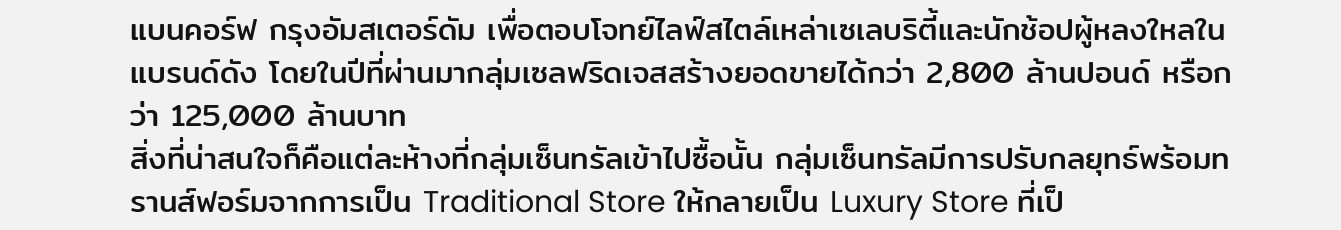แบนคอร์ฟ กรุงอัมสเตอร์ดัม เพื่อตอบโจทย์ไลฟ์สไตล์เหล่าเซเลบริตี้และนักช้อปผู้หลงใหลในแบรนด์ดัง โดยในปีที่ผ่านมากลุ่มเซลฟริดเจสสร้างยอดขายได้กว่า 2,800 ล้านปอนด์ หรือกว่า 125,000 ล้านบาท
สิ่งที่น่าสนใจก็คือแต่ละห้างที่กลุ่มเซ็นทรัลเข้าไปซื้อนั้น กลุ่มเซ็นทรัลมีการปรับกลยุทธ์พร้อมทรานส์ฟอร์มจากการเป็น Traditional Store ให้กลายเป็น Luxury Store ที่เป็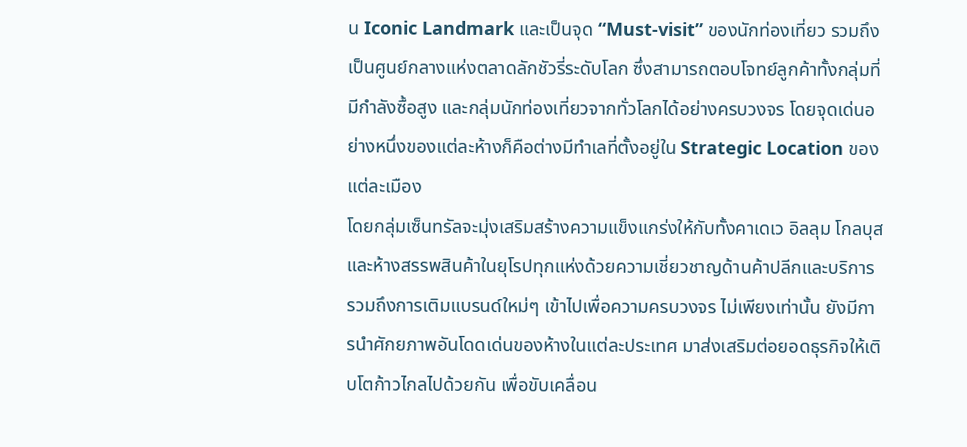น Iconic Landmark และเป็นจุด “Must-visit” ของนักท่องเที่ยว รวมถึงเป็นศูนย์กลางแห่งตลาดลักชัวรี่ระดับโลก ซึ่งสามารถตอบโจทย์ลูกค้าทั้งกลุ่มที่มีกำลังซื้อสูง และกลุ่มนักท่องเที่ยวจากทั่วโลกได้อย่างครบวงจร โดยจุดเด่นอย่างหนึ่งของแต่ละห้างก็คือต่างมีทำเลที่ตั้งอยู่ใน Strategic Location ของแต่ละเมือง
โดยกลุ่มเซ็นทรัลจะมุ่งเสริมสร้างความแข็งแกร่งให้กับทั้งคาเดเว อิลลุม โกลบุส และห้างสรรพสินค้าในยุโรปทุกแห่งด้วยความเชี่ยวชาญด้านค้าปลีกและบริการ รวมถึงการเติมแบรนด์ใหม่ๆ เข้าไปเพื่อความครบวงจร ไม่เพียงเท่านั้น ยังมีการนำศักยภาพอันโดดเด่นของห้างในแต่ละประเทศ มาส่งเสริมต่อยอดธุรกิจให้เติบโตก้าวไกลไปด้วยกัน เพื่อขับเคลื่อน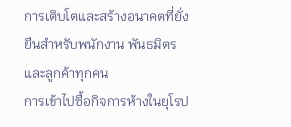การเติบโตและสร้างอนาคตที่ยั่งยืนสำหรับพนักงาน พันธมิตร และลูกค้าทุกคน
การเข้าไปซื้อกิจการห้างในยุโรป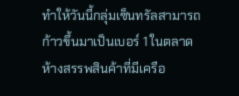ทำให้วันนี้กลุ่มเซ็นทรัลสามารถก้าวขึ้นมาเป็นเบอร์ 1 ในตลาดห้างสรรพสินค้าที่มีเครือ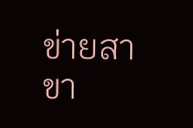ข่ายสาขา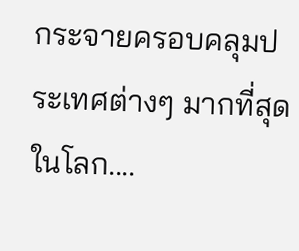กระจายครอบคลุมประเทศต่างๆ มากที่สุดในโลก....